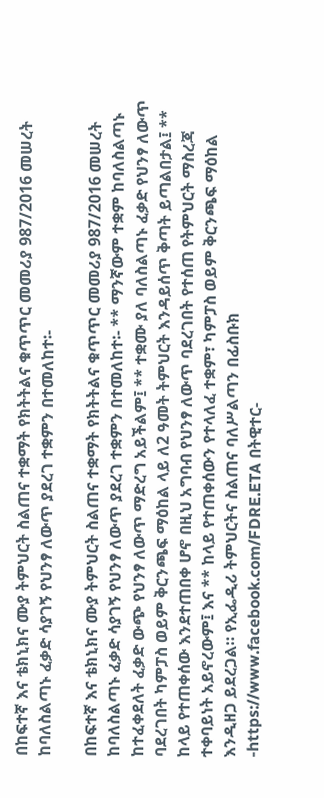በከፍተኛ እና ቴክኒክና ሙያ ትምህርት ስልጠና ተቋማት የክትትልና ቁጥጥር መመሪያ 987/2016 መሠረት ከባለስልጣኑ ፈቃድ ሳያገኝ የህንፃ ለውጥ ያደረገ ተቋምን በተመለከተ፡-

በከፍተኛ እና ቴክኒክና ሙያ ትምህርት ስልጠና ተቋማት የክትትልና ቁጥጥር መመሪያ 987/2016 መሠረት ከባለስልጣኑ ፈቃድ ሳያገኝ የህንፃ ለውጥ ያደረገ ተቋምን በተመለከተ፡- ** ማንኛውም ተቋም ከባለስልጣኑ ከተፈቀደለት ፈቃድ ውጭ የህንፃ ለውጥ ማድረግ አይችልም፤ ** ተቋሙ ያለ ባለስልጣኑ ፈቃድ የህንፃ ለውጥ ባደረገበት ካምፓስ ወይም ቅርንጫፍ ማዕከል ላይ ለ2 ዓመት ትምህርት እንዳይሰጥ ቅጣት ይጣልበታል፤ ** ከላይ የተጠቀሰው እንደተጠበቀ ሆኖ በዚህ አግባብ የህንፃ ለውጥ ባደረገበት የተሰጠ የትምህርት ማስረጃ ተቀባይነት አይኖረውም፤ እና ** ከላይ የተጠቀሰውን የተላለፈ ተቋም፣ ካምፓስ ወይም ቅርንጫፍ ማዕከል እንዲዘጋ ይደረጋል። የኢፌዲሪ ትምህርትና ስልጠና ባለሥልጣን በፊስቡክ -https://www.facebook.com/FDRE.ETA በትዊተር-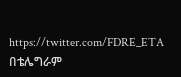https://twitter.com/FDRE_ETA በቴሌግራም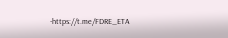-https://t.me/FDRE_ETA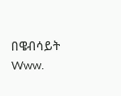በዌብሳይት Www.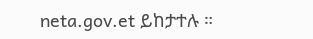neta.gov.et ይከታተሉ ።